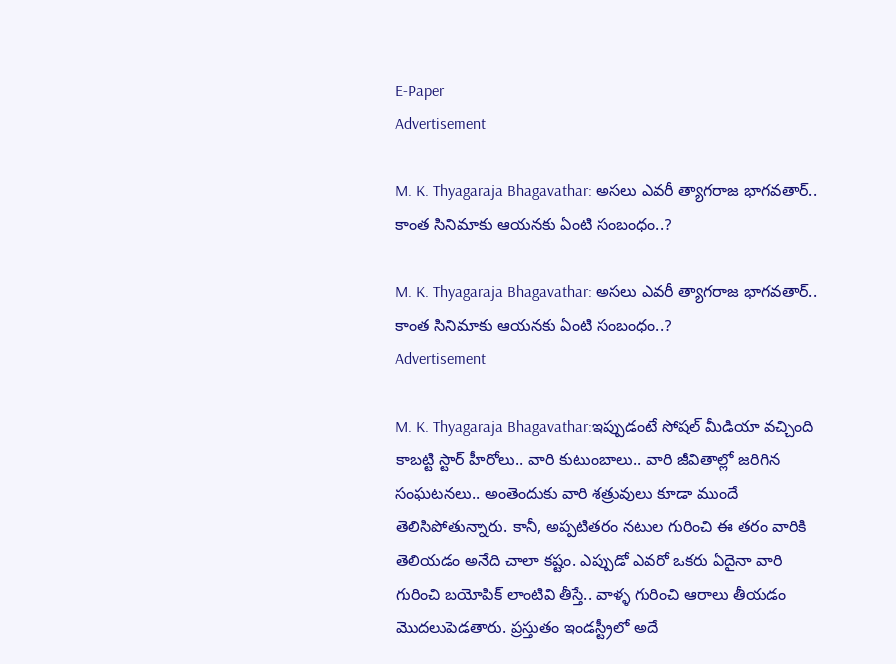E-Paper
Advertisement

M. K. Thyagaraja Bhagavathar: అసలు ఎవరీ త్యాగరాజ భాగవతార్.. కాంత సినిమాకు ఆయనకు ఏంటి సంబంధం..?

M. K. Thyagaraja Bhagavathar: అసలు ఎవరీ త్యాగరాజ భాగవతార్.. కాంత సినిమాకు ఆయనకు ఏంటి సంబంధం..?
Advertisement

M. K. Thyagaraja Bhagavathar:ఇప్పుడంటే సోషల్ మీడియా వచ్చింది కాబట్టి స్టార్ హీరోలు.. వారి కుటుంబాలు.. వారి జీవితాల్లో జరిగిన సంఘటనలు.. అంతెందుకు వారి శత్రువులు కూడా ముందే తెలిసిపోతున్నారు. కానీ, అప్పటితరం నటుల గురించి ఈ తరం వారికి తెలియడం అనేది చాలా కష్టం. ఎప్పుడో ఎవరో ఒకరు ఏదైనా వారి గురించి బయోపిక్ లాంటివి తీస్తే.. వాళ్ళ గురించి ఆరాలు తీయడం మొదలుపెడతారు. ప్రస్తుతం ఇండస్ట్రీలో అదే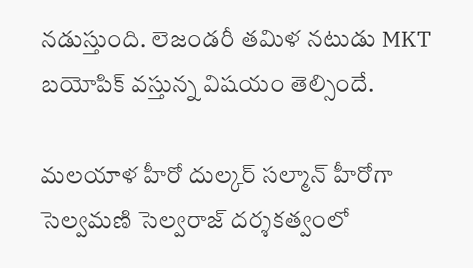నడుస్తుంది. లెజండరీ తమిళ నటుడు MKT బయోపిక్ వస్తున్న విషయం తెల్సిందే.

మలయాళ హీరో దుల్కర్ సల్మాన్ హీరోగా సెల్వమణి సెల్వరాజ్ దర్శకత్వంలో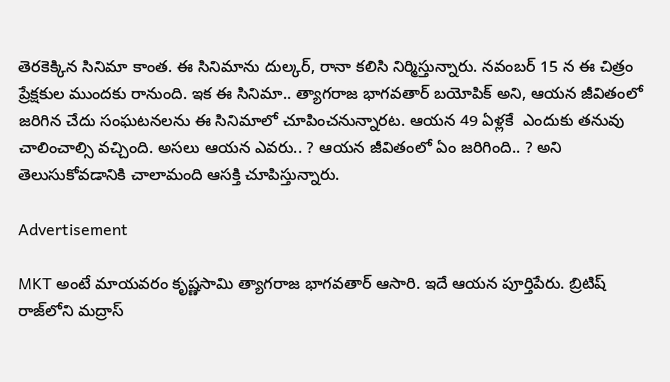తెరకెక్కిన సినిమా కాంత. ఈ సినిమాను దుల్కర్, రానా కలిసి నిర్మిస్తున్నారు. నవంబర్ 15 న ఈ చిత్రం ప్రేక్షకుల ముందకు రానుంది. ఇక ఈ సినిమా.. త్యాగరాజ భాగవతార్ బయోపిక్ అని, ఆయన జీవితంలో జరిగిన చేదు సంఘటనలను ఈ సినిమాలో చూపించనున్నారట. ఆయన 49 ఏళ్లకే  ఎందుకు తనువు చాలించాల్సి వచ్చింది. అసలు ఆయన ఎవరు.. ? ఆయన జీవితంలో ఏం జరిగింది.. ? అని తెలుసుకోవడానికి చాలామంది ఆసక్తి చూపిస్తున్నారు.

Advertisement

MKT అంటే మాయవరం కృష్ణసామి త్యాగరాజ భాగవతార్ ఆసారి. ఇదే ఆయన పూర్తిపేరు. బ్రిటిష్ రాజ్‌లోని మద్రాస్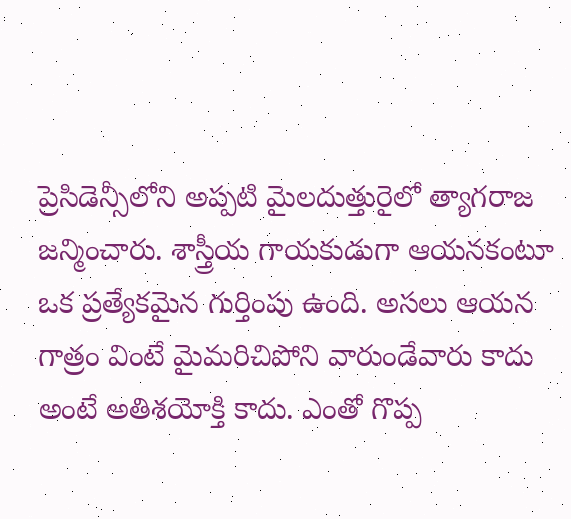ప్రెసిడెన్సీలోని అప్పటి మైలదుత్తురైలో త్యాగరాజ జన్మించారు. శాస్త్రీయ గాయకుడుగా ఆయనకంటూ ఒక ప్రత్యేకమైన గుర్తింపు ఉంది. అసలు ఆయన గాత్రం వింటే మైమరిచిపోని వారుండేవారు కాదు అంటే అతిశయోక్తి కాదు. ఎంతో గొప్ప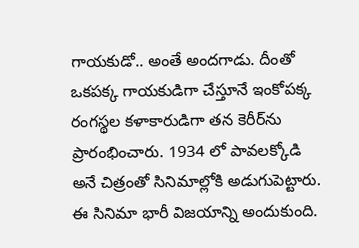గాయకుడో.. అంతే అందగాడు. దీంతో ఒకపక్క గాయకుడిగా చేస్తూనే ఇంకోపక్క రంగస్థల కళాకారుడిగా తన కెరీర్‌ను ప్రారంభించారు. 1934 లో పావలక్కోడి అనే చిత్రంతో సినిమాల్లోకి అడుగుపెట్టారు. ఈ సినిమా భారీ విజయాన్ని అందుకుంది.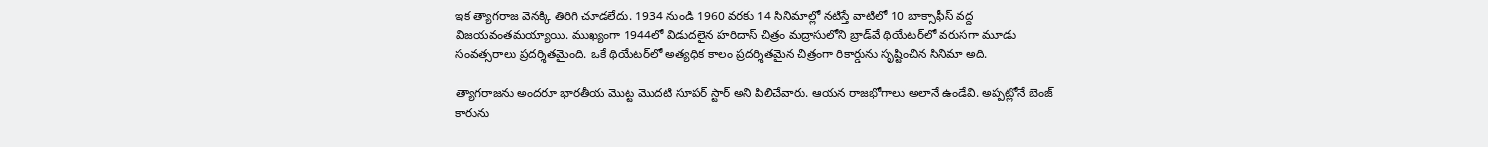ఇక త్యాగరాజ వెనక్కి తిరిగి చూడలేదు. 1934 నుండి 1960 వరకు 14 సినిమాల్లో నటిస్తే వాటిలో 10 బాక్సాఫీస్ వద్ద విజయవంతమయ్యాయి. ముఖ్యంగా 1944లో విడుదలైన హరిదాస్ చిత్రం మద్రాసులోని బ్రాడ్‌వే థియేటర్‌లో వరుసగా మూడు సంవత్సరాలు ప్రదర్శితమైంది. ఒకే థియేటర్‌లో అత్యధిక కాలం ప్రదర్శితమైన చిత్రంగా రికార్డును సృష్టించిన సినిమా అది.

త్యాగరాజను అందరూ భారతీయ మొట్ట మొదటి సూపర్ స్టార్ అని పిలిచేవారు. ఆయన రాజభోగాలు అలానే ఉండేవి. అప్పట్లోనే బెంజ్ కారును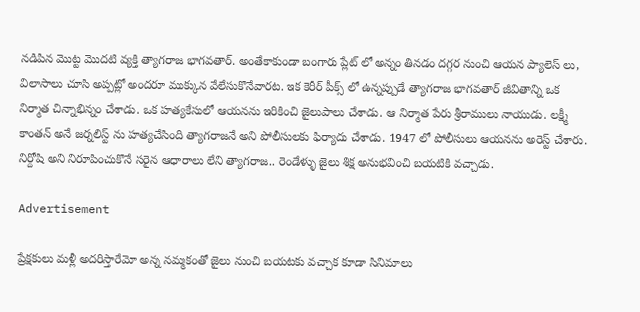నడిపిన మొట్ట మొదటి వ్యక్తి త్యాగరాజ భాగవతార్. అంతేకాకుండా బంగారు ప్లేట్ లో అన్నం తినడం దగ్గర నుంచి ఆయన ప్యాలెస్ లు, విలాసాలు చూసి అప్పట్లో అందరూ ముక్కున వేలేసుకొనేవారట. ఇక కెరీర్ పీక్స్ లో ఉన్నప్పుడే త్యాగరాజ భాగవతార్ జీవితాన్ని ఒక నిర్మాత చిన్నాభిన్నం చేశాడు. ఒక హత్యకేసులో ఆయనను ఇరికించి జైలుపాలు చేశాడు. ఆ నిర్మాత పేరు శ్రీరాములు నాయుడు. లక్ష్మీ కాంతన్ అనే జర్నలిస్ట్ ను హత్యచేసింది త్యాగరాజనే అని పోలీసులకు ఫిర్యాదు చేశాడు. 1947 లో పోలీసులు ఆయనను అరెస్ట్ చేశారు. నిర్దోషి అని నిరూపించుకొనే సరైన ఆధారాలు లేని త్యాగరాజ.. రెండేళ్ళు జైలు శిక్ష అనుభవించి బయటికి వచ్చాడు.

Advertisement

ప్రేక్షకులు మళ్లీ అదరిస్తారేమో అన్న నమ్మకంతో జైలు నుంచి బయటకు వచ్చాక కూడా సినిమాలు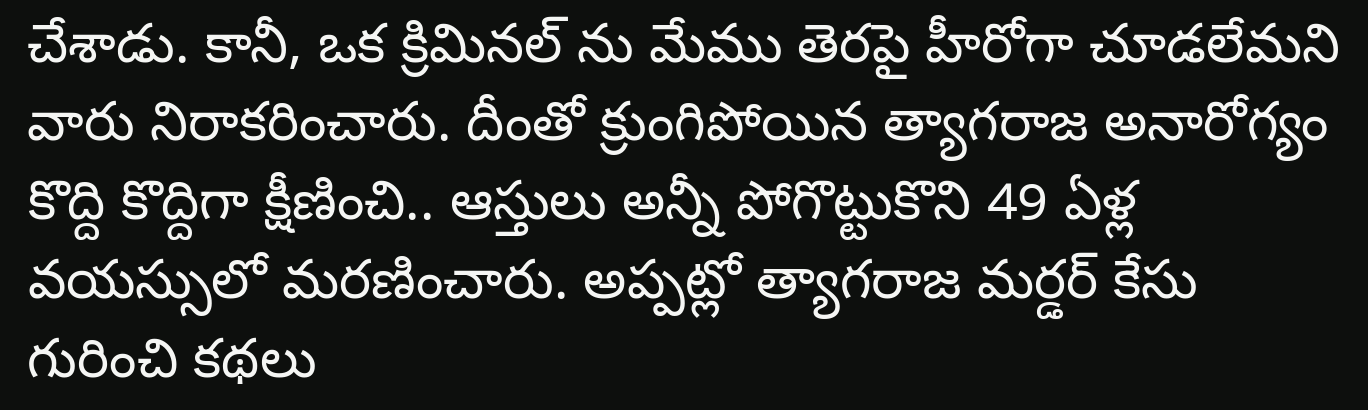చేశాడు. కానీ, ఒక క్రిమినల్ ను మేము తెరపై హీరోగా చూడలేమని వారు నిరాకరించారు. దీంతో క్రుంగిపోయిన త్యాగరాజ అనారోగ్యం కొద్ది కొద్దిగా క్షీణించి.. ఆస్తులు అన్నీ పోగొట్టుకొని 49 ఏళ్ల వయస్సులో మరణించారు. అప్పట్లో త్యాగరాజ మర్డర్ కేసు గురించి కథలు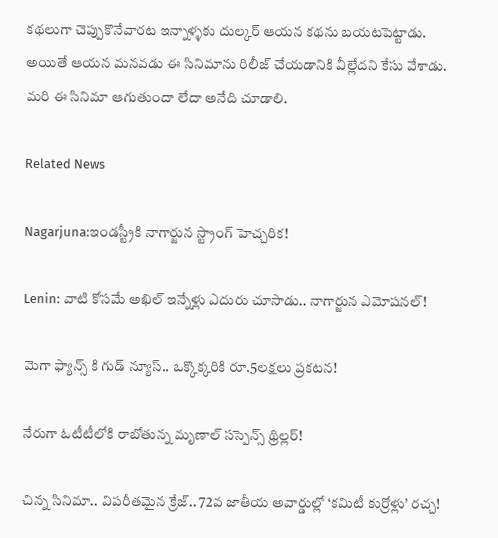కథలుగా చెప్పుకొనేవారట ఇన్నాళ్ళకు దుల్కర్ ఆయన కథను బయటపెట్టాడు. అయితే ఆయన మనవడు ఈ సినిమాను రిలీజ్ చేయడానికి వీల్లేదని కేసు వేశాడు. మరి ఈ సినిమా ఆగుతుందా లేదా అనేది చూడాలి.

Related News

Nagarjuna:ఇండస్ట్రీకి నాగార్జున స్ట్రాంగ్ హెచ్చరిక!

Lenin: వాటి కోసమే అఖిల్ ఇన్నేళ్లు ఎదురు చూసాడు.. నాగార్జున ఎమోషనల్!

మెగా ఫ్యాన్స్ కి గుడ్ న్యూస్.. ఒక్కొక్కరికి రూ.5లక్షలు ప్రకటన!

నేరుగా ఓటీటీలోకి రాబోతున్న మృణాల్ సస్పెన్స్ థ్రిల్లర్!

చిన్న సినిమా.. విపరీతమైన క్రేజ్.. 72వ జాతీయ అవార్డుల్లో ‘కమిటీ కుర్రోళ్లు’ రచ్చ!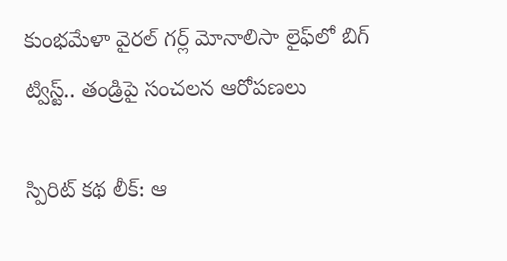కుంభమేళా వైరల్ గర్ల్ మోనాలిసా లైఫ్‌లో బిగ్ ట్విస్ట్.. తండ్రిపై సంచలన ఆరోపణలు

స్పిరిట్ కథ లీక్: ఆ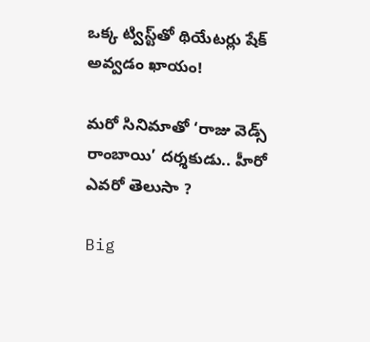ఒక్క ట్విస్ట్‌తో థియేటర్లు షేక్ అవ్వడం ఖాయం!

మరో సినిమాతో ‘రాజు వెడ్స్ రాంబాయి’ దర్శకుడు.. హీరో ఎవరో తెలుసా ?

Big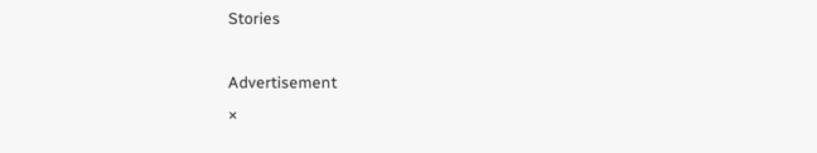Stories

Advertisement
×